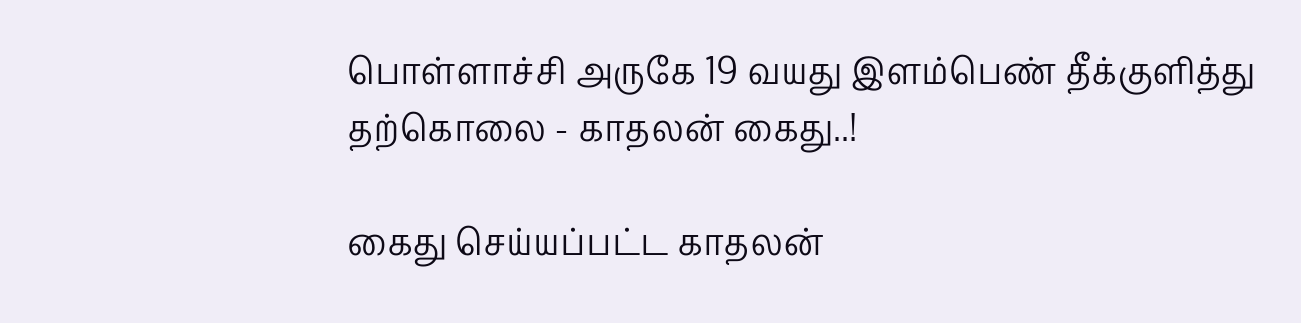பொள்ளாச்சி அருகே 19 வயது இளம்பெண் தீக்குளித்து தற்கொலை - காதலன் கைது..!

கைது செய்யப்பட்ட காதலன்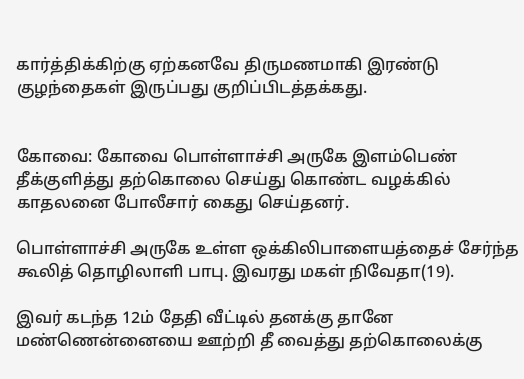கார்த்திக்கிற்கு ஏற்கனவே திருமணமாகி இரண்டு குழந்தைகள் இருப்பது குறிப்பிடத்தக்கது.


கோவை: கோவை பொள்ளாச்சி அருகே இளம்பெண் தீக்குளித்து தற்கொலை செய்து கொண்ட வழக்கில் காதலனை போலீசார் கைது செய்தனர்.

பொள்ளாச்சி அருகே உள்ள ஒக்கிலிபாளையத்தைச் சேர்ந்த கூலித் தொழிலாளி பாபு. இவரது மகள் நிவேதா(19).

இவர் கடந்த 12ம் தேதி வீட்டில் தனக்கு தானே மண்ணென்னையை ஊற்றி தீ வைத்து தற்கொலைக்கு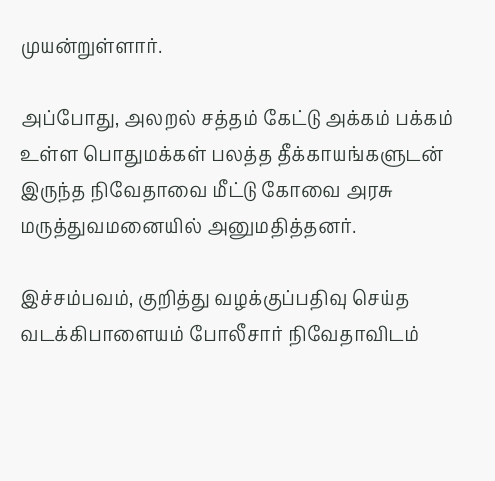முயன்றுள்ளார்.

அப்போது, அலறல் சத்தம் கேட்டு அக்கம் பக்கம் உள்ள பொதுமக்கள் பலத்த தீக்காயங்களுடன் இருந்த நிவேதாவை மீட்டு கோவை அரசு மருத்துவமனையில் அனுமதித்தனர்.

இச்சம்பவம், குறித்து வழக்குப்பதிவு செய்த வடக்கிபாளையம் போலீசார் நிவேதாவிடம்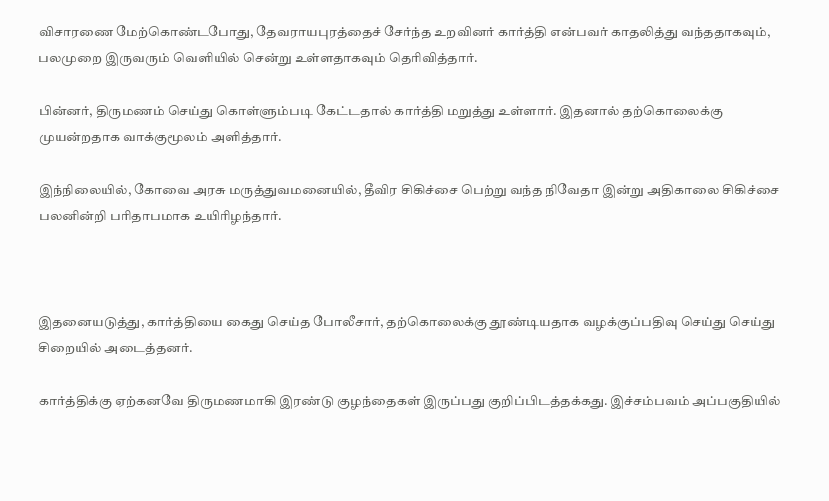விசாரணை மேற்கொண்டபோது, தேவராயபுரத்தைச் சேர்ந்த உறவினர் கார்த்தி என்பவர் காதலித்து வந்ததாகவும், பலமுறை இருவரும் வெளியில் சென்று உள்ளதாகவும் தெரிவித்தார்.

பின்னர், திருமணம் செய்து கொள்ளும்படி கேட்டதால் கார்த்தி மறுத்து உள்ளார். இதனால் தற்கொலைக்கு முயன்றதாக வாக்குமூலம் அளித்தார்.

இந்நிலையில், கோவை அரசு மருத்துவமனையில், தீவிர சிகிச்சை பெற்று வந்த நிவேதா இன்று அதிகாலை சிகிச்சை பலனின்றி பரிதாபமாக உயிரிழந்தார்.



இதனையடுத்து, கார்த்தியை கைது செய்த போலீசார், தற்கொலைக்கு தூண்டியதாக வழக்குப்பதிவு செய்து செய்து சிறையில் அடைத்தனர்.

கார்த்திக்கு ஏற்கனவே திருமணமாகி இரண்டு குழந்தைகள் இருப்பது குறிப்பிடத்தக்கது. இச்சம்பவம் அப்பகுதியில்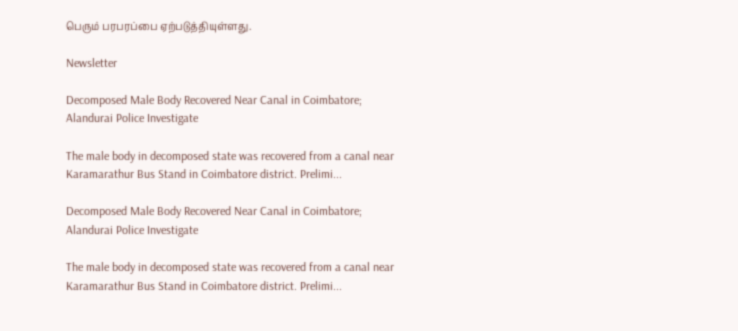பெரும் பரபரப்பை ஏற்படுத்தியுள்ளது.

Newsletter

Decomposed Male Body Recovered Near Canal in Coimbatore; Alandurai Police Investigate

The male body in decomposed state was recovered from a canal near Karamarathur Bus Stand in Coimbatore district. Prelimi...

Decomposed Male Body Recovered Near Canal in Coimbatore; Alandurai Police Investigate

The male body in decomposed state was recovered from a canal near Karamarathur Bus Stand in Coimbatore district. Prelimi...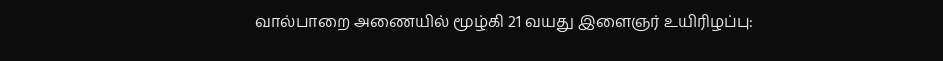வால்பாறை அணையில் மூழ்கி 21 வயது இளைஞர் உயிரிழப்பு: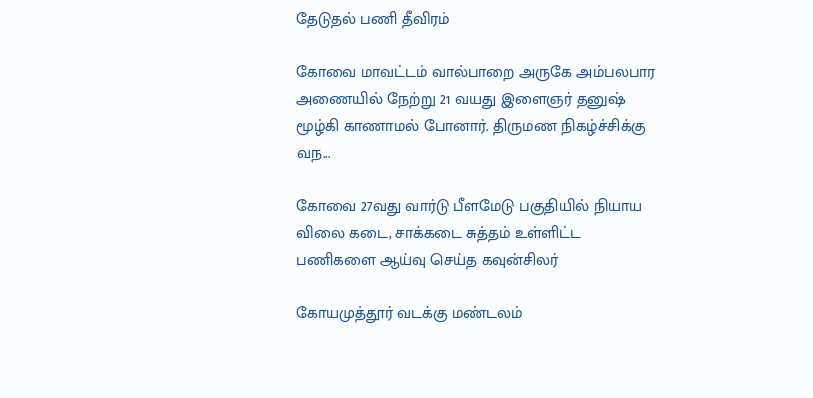தேடுதல் பணி தீவிரம்

கோவை மாவட்டம் வால்பாறை அருகே அம்பலபார அணையில் நேற்று 21 வயது இளைஞர் தனுஷ் மூழ்கி காணாமல் போனார். திருமண நிகழ்ச்சிக்கு வந...

கோவை 27வது வார்டு பீளமேடு பகுதியில் நியாய விலை கடை, சாக்கடை சுத்தம் உள்ளிட்ட பணிகளை ஆய்வு செய்த கவுன்சிலர்

கோயமுத்தூர் வடக்கு மண்டலம்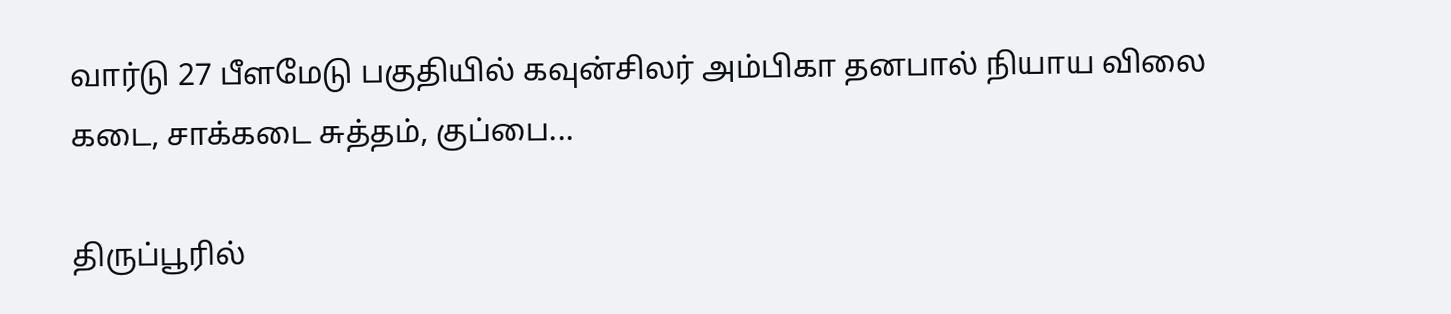வார்டு 27 பீளமேடு பகுதியில் கவுன்சிலர் அம்பிகா தனபால் நியாய விலை கடை, சாக்கடை சுத்தம், குப்பை...

திருப்பூரில்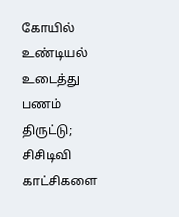கோயில் உண்டியல் உடைத்து பணம் திருட்டு; சிசிடிவி காட்சிகளை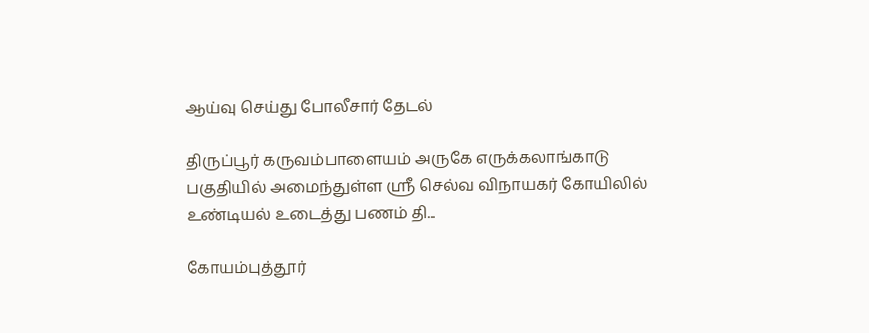ஆய்வு செய்து போலீசார் தேடல்

திருப்பூர் கருவம்பாளையம் அருகே எருக்கலாங்காடு பகுதியில் அமைந்துள்ள ஸ்ரீ செல்வ விநாயகர் கோயிலில் உண்டியல் உடைத்து பணம் தி...

கோயம்புத்தூர்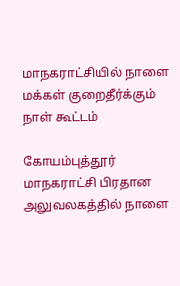மாநகராட்சியில் நாளை மக்கள் குறைதீர்க்கும் நாள் கூட்டம்

கோயம்புத்தூர் மாநகராட்சி பிரதான அலுவலகத்தில் நாளை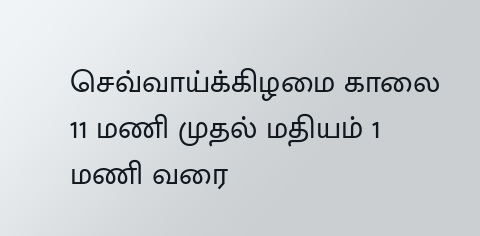செவ்வாய்க்கிழமை காலை 11 மணி முதல் மதியம் 1 மணி வரை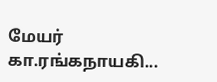மேயர் கா.ரங்கநாயகி...